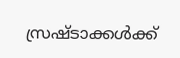സ്രഷ്ടാക്കൾക്ക്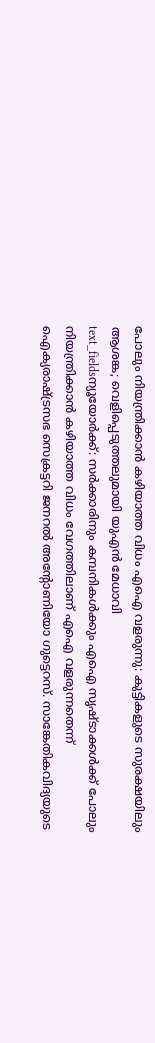പോലും നിയന്ത്രിക്കാൻ കഴിയാത്ത വിധം എഐ വളരുന്നു: കുട്ടികളുടെ സുരക്ഷയിലും ആശങ്ക; വെളിപ്പെടുത്തലുമായി യുഎൻ മേധാവി
text_fieldsന്യൂയോർക്ക്: സർക്കാരിനും കമ്പനികൾക്കും എഐ സൃഷ്ടാക്കൾക്ക് പോലും നിയന്ത്രിക്കാൻ കഴിയാത്ത വിധം വേഗത്തിലാണ് എഐ വളരുന്നതെന്ന് ഐക്യരാഷ്ട്രസഭ സെക്രട്ടറി ജനറൽ അന്റോണിയോ ഗുട്ടെറസ്. സാങ്കേതികവിദ്യയുടെ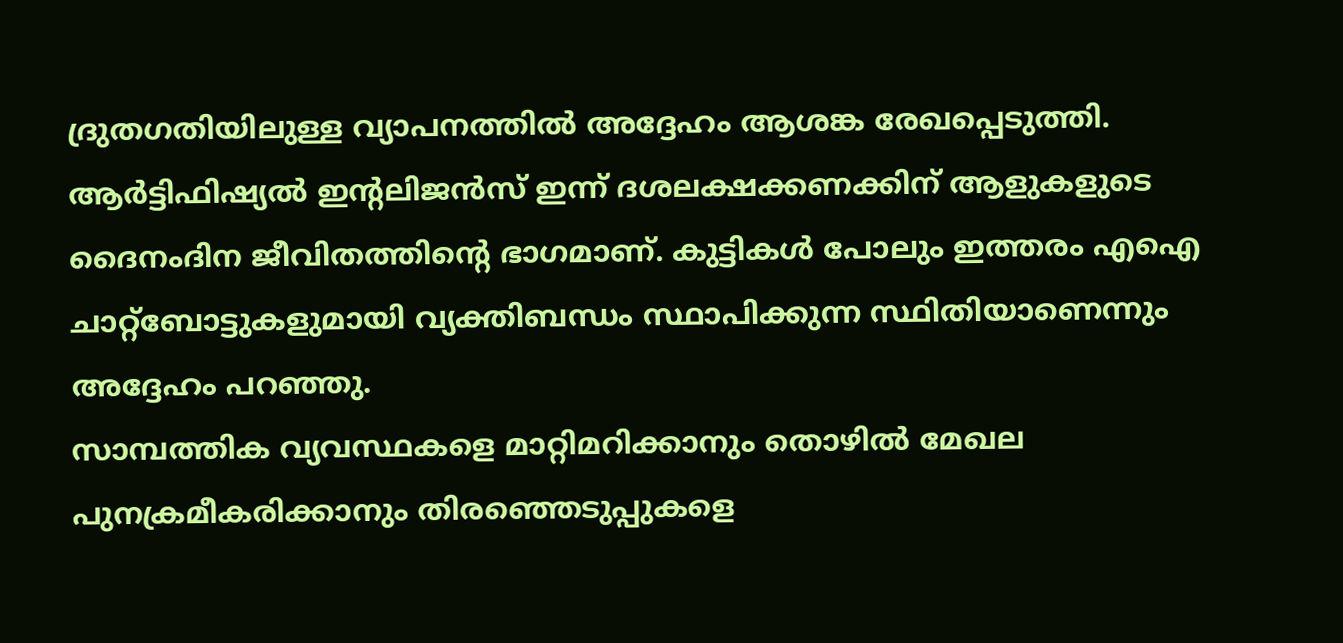ദ്രുതഗതിയിലുള്ള വ്യാപനത്തിൽ അദ്ദേഹം ആശങ്ക രേഖപ്പെടുത്തി. ആർട്ടിഫിഷ്യൽ ഇന്റലിജൻസ് ഇന്ന് ദശലക്ഷക്കണക്കിന് ആളുകളുടെ ദൈനംദിന ജീവിതത്തിന്റെ ഭാഗമാണ്. കുട്ടികൾ പോലും ഇത്തരം എഐ ചാറ്റ്ബോട്ടുകളുമായി വ്യക്തിബന്ധം സ്ഥാപിക്കുന്ന സ്ഥിതിയാണെന്നും അദ്ദേഹം പറഞ്ഞു.
സാമ്പത്തിക വ്യവസ്ഥകളെ മാറ്റിമറിക്കാനും തൊഴിൽ മേഖല പുനക്രമീകരിക്കാനും തിരഞ്ഞെടുപ്പുകളെ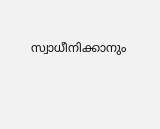സ്വാധീനിക്കാനും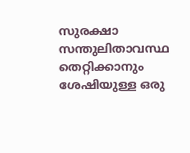സുരക്ഷാ സന്തുലിതാവസ്ഥ തെറ്റിക്കാനും ശേഷിയുള്ള ഒരു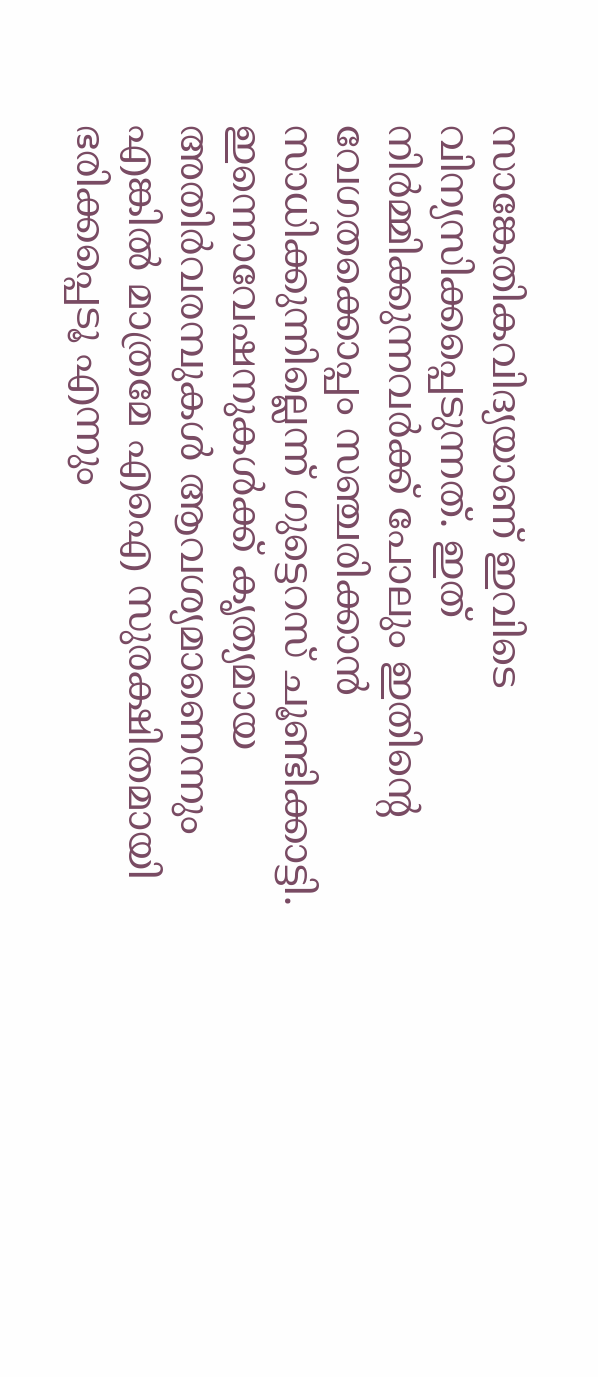സാങ്കേതികവിദ്യയാണ് ഇവിടെ വിന്യസിക്കപ്പെടുന്നത്. ഇത് നിർമ്മിക്കുന്നവർക്ക് പോലും ഇതിന്റെ വേഗതക്കൊപ്പം സഞ്ചരിക്കാൻ സാധിക്കുന്നില്ലെന്ന് ഗുട്ടെറസ് ചൂണ്ടിക്കാട്ടി.
ഇന്നൊവേഷനുകൾക്ക് കൃത്യമായ അതിർവരമ്പുകൾ ആവശ്യമാണെന്നും എങ്കിൽ മാത്രമേ എഐ സുരക്ഷിതമായി ഭരിക്കപ്പെടൂ എന്നും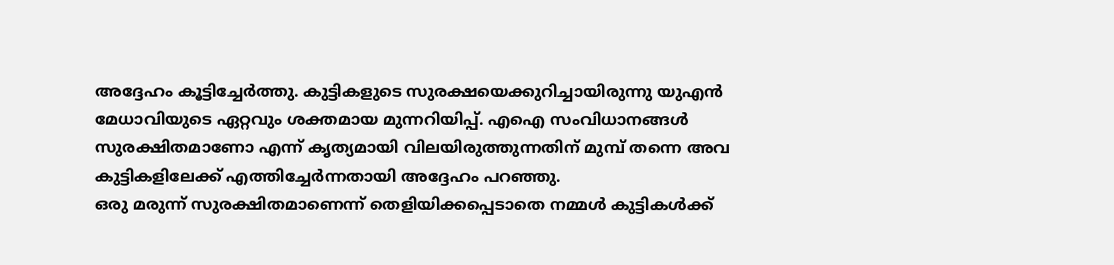അദ്ദേഹം കൂട്ടിച്ചേർത്തു. കുട്ടികളുടെ സുരക്ഷയെക്കുറിച്ചായിരുന്നു യുഎൻ മേധാവിയുടെ ഏറ്റവും ശക്തമായ മുന്നറിയിപ്പ്. എഐ സംവിധാനങ്ങൾ സുരക്ഷിതമാണോ എന്ന് കൃത്യമായി വിലയിരുത്തുന്നതിന് മുമ്പ് തന്നെ അവ കുട്ടികളിലേക്ക് എത്തിച്ചേർന്നതായി അദ്ദേഹം പറഞ്ഞു.
ഒരു മരുന്ന് സുരക്ഷിതമാണെന്ന് തെളിയിക്കപ്പെടാതെ നമ്മൾ കുട്ടികൾക്ക്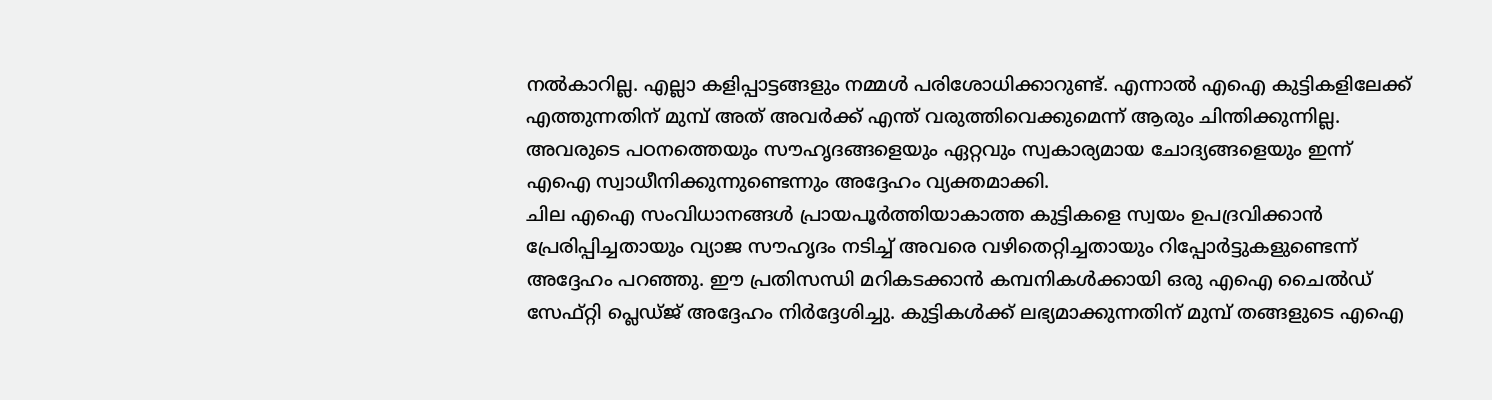നൽകാറില്ല. എല്ലാ കളിപ്പാട്ടങ്ങളും നമ്മൾ പരിശോധിക്കാറുണ്ട്. എന്നാൽ എഐ കുട്ടികളിലേക്ക് എത്തുന്നതിന് മുമ്പ് അത് അവർക്ക് എന്ത് വരുത്തിവെക്കുമെന്ന് ആരും ചിന്തിക്കുന്നില്ല. അവരുടെ പഠനത്തെയും സൗഹൃദങ്ങളെയും ഏറ്റവും സ്വകാര്യമായ ചോദ്യങ്ങളെയും ഇന്ന് എഐ സ്വാധീനിക്കുന്നുണ്ടെന്നും അദ്ദേഹം വ്യക്തമാക്കി.
ചില എഐ സംവിധാനങ്ങൾ പ്രായപൂർത്തിയാകാത്ത കുട്ടികളെ സ്വയം ഉപദ്രവിക്കാൻ പ്രേരിപ്പിച്ചതായും വ്യാജ സൗഹൃദം നടിച്ച് അവരെ വഴിതെറ്റിച്ചതായും റിപ്പോർട്ടുകളുണ്ടെന്ന് അദ്ദേഹം പറഞ്ഞു. ഈ പ്രതിസന്ധി മറികടക്കാൻ കമ്പനികൾക്കായി ഒരു എഐ ചൈൽഡ് സേഫ്റ്റി പ്ലെഡ്ജ് അദ്ദേഹം നിർദ്ദേശിച്ചു. കുട്ടികൾക്ക് ലഭ്യമാക്കുന്നതിന് മുമ്പ് തങ്ങളുടെ എഐ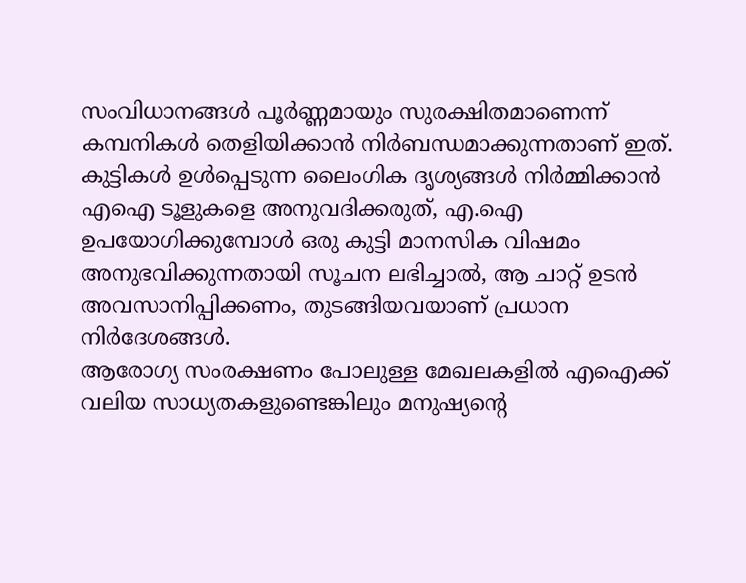സംവിധാനങ്ങൾ പൂർണ്ണമായും സുരക്ഷിതമാണെന്ന് കമ്പനികൾ തെളിയിക്കാൻ നിർബന്ധമാക്കുന്നതാണ് ഇത്.
കുട്ടികൾ ഉൾപ്പെടുന്ന ലൈംഗിക ദൃശ്യങ്ങൾ നിർമ്മിക്കാൻ എഐ ടൂളുകളെ അനുവദിക്കരുത്, എ.ഐ ഉപയോഗിക്കുമ്പോൾ ഒരു കുട്ടി മാനസിക വിഷമം അനുഭവിക്കുന്നതായി സൂചന ലഭിച്ചാൽ, ആ ചാറ്റ് ഉടൻ അവസാനിപ്പിക്കണം, തുടങ്ങിയവയാണ് പ്രധാന നിർദേശങ്ങൾ.
ആരോഗ്യ സംരക്ഷണം പോലുള്ള മേഖലകളിൽ എഐക്ക് വലിയ സാധ്യതകളുണ്ടെങ്കിലും മനുഷ്യന്റെ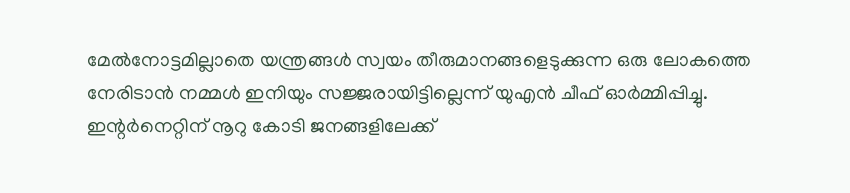മേൽനോട്ടമില്ലാതെ യന്ത്രങ്ങൾ സ്വയം തീരുമാനങ്ങളെടുക്കുന്ന ഒരു ലോകത്തെ നേരിടാൻ നമ്മൾ ഇനിയും സജ്ജരായിട്ടില്ലെന്ന് യുഎൻ ചീഫ് ഓർമ്മിപ്പിച്ചു.
ഇന്റർനെറ്റിന് നൂറു കോടി ജനങ്ങളിലേക്ക്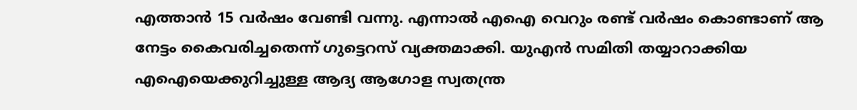എത്താൻ 15 വർഷം വേണ്ടി വന്നു. എന്നാൽ എഐ വെറും രണ്ട് വർഷം കൊണ്ടാണ് ആ നേട്ടം കൈവരിച്ചതെന്ന് ഗുട്ടെറസ് വ്യക്തമാക്കി. യുഎൻ സമിതി തയ്യാറാക്കിയ എഐയെക്കുറിച്ചുള്ള ആദ്യ ആഗോള സ്വതന്ത്ര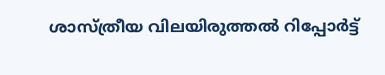ശാസ്ത്രീയ വിലയിരുത്തൽ റിപ്പോർട്ട്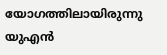യോഗത്തിലായിരുന്നു യുഎൻ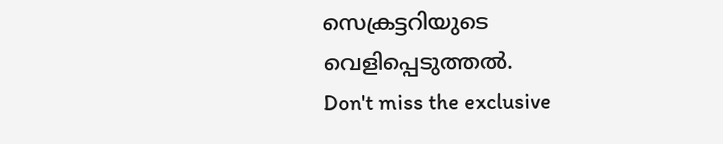സെക്രട്ടറിയുടെ വെളിപ്പെടുത്തൽ.
Don't miss the exclusive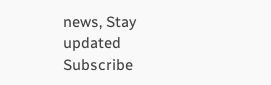news, Stay updated
Subscribe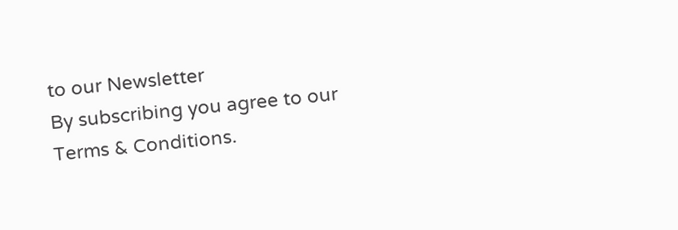to our Newsletter
By subscribing you agree to our Terms & Conditions.